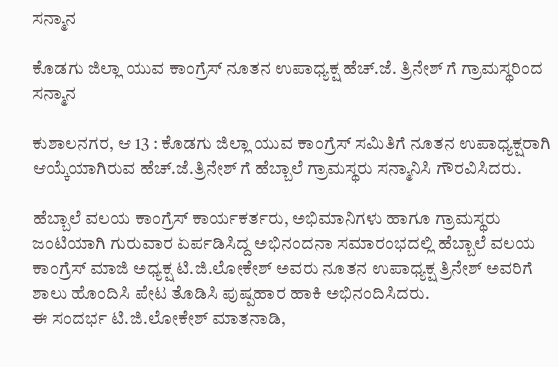ಸನ್ಮಾನ

ಕೊಡಗು ಜಿಲ್ಲಾ ಯುವ‌ ಕಾಂಗ್ರೆಸ್ ನೂತನ ಉಪಾಧ್ಯಕ್ಷ ಹೆಚ್.ಜೆ. ತ್ರಿನೇಶ್ ಗೆ ಗ್ರಾಮಸ್ಥರಿಂದ ಸನ್ಮಾನ

ಕುಶಾಲನಗರ, ಆ 13 : ಕೊಡಗು ಜಿಲ್ಲಾ ಯುವ‌ ಕಾಂಗ್ರೆಸ್ ಸಮಿತಿಗೆ ನೂತನ ಉಪಾಧ್ಯಕ್ಷರಾಗಿ ಆಯ್ಕೆಯಾಗಿರುವ ಹೆಚ್.ಜೆ.ತ್ರಿನೇಶ್ ಗೆ ಹೆಬ್ಬಾಲೆ ಗ್ರಾಮಸ್ಥರು ಸನ್ಮಾನಿಸಿ ಗೌರವಿಸಿದರು.

ಹೆಬ್ಬಾಲೆ ವಲಯ ಕಾಂಗ್ರೆಸ್ ಕಾರ್ಯಕರ್ತರು, ಅಭಿಮಾನಿಗಳು ಹಾಗೂ ಗ್ರಾಮಸ್ಥರು ಜಂಟಿಯಾಗಿ ಗುರುವಾರ ಏರ್ಪಡಿಸಿದ್ದ ಅಭಿನಂದನಾ ಸಮಾರಂಭದಲ್ಲಿ ಹೆಬ್ಬಾಲೆ ವಲಯ ಕಾಂಗ್ರೆಸ್ ಮಾಜಿ ಅಧ್ಯಕ್ಷ ಟಿ.ಜಿ.ಲೋಕೇಶ್ ಅವರು ನೂತನ ಉಪಾಧ್ಯಕ್ಷ ತ್ರಿನೇಶ್ ಅವರಿಗೆ ಶಾಲು ಹೊಂದಿಸಿ ಪೇಟ ತೊಡಿಸಿ ಪುಷ್ಪಹಾರ ಹಾಕಿ ಅಭಿನಂದಿಸಿದರು.
ಈ ಸಂದರ್ಭ ಟಿ.ಜಿ.ಲೋಕೇಶ್ ಮಾತನಾಡಿ,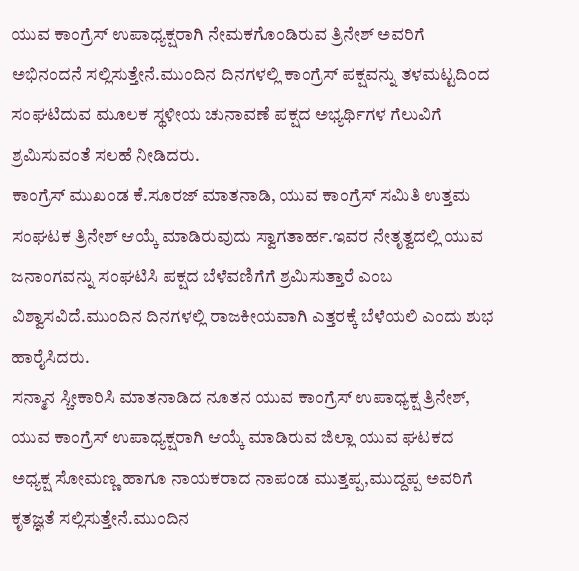ಯುವ ಕಾಂಗ್ರೆಸ್ ಉಪಾಧ್ಯಕ್ಷರಾಗಿ ನೇಮಕಗೊಂಡಿರುವ ತ್ರಿನೇಶ್ ಅವರಿಗೆ ಅಭಿನಂದನೆ ಸಲ್ಲಿಸುತ್ತೇನೆ.ಮುಂದಿನ ದಿನಗಳಲ್ಲಿ ಕಾಂಗ್ರೆಸ್ ಪಕ್ಷವನ್ನು ತಳಮಟ್ಟದಿಂದ ಸಂಘಟಿದುವ ಮೂಲಕ ಸ್ಥಳೀಯ ಚುನಾವಣೆ ಪಕ್ಷದ ಅಭ್ಯರ್ಥಿಗಳ ಗೆಲುವಿಗೆ ಶ್ರಮಿಸುವಂತೆ ಸಲಹೆ ನೀಡಿದರು.
ಕಾಂಗ್ರೆಸ್ ಮುಖಂಡ ಕೆ.ಸೂರಜ್ ಮಾತನಾಡಿ, ಯುವ ಕಾಂಗ್ರೆಸ್ ಸಮಿತಿ ಉತ್ತಮ ಸಂಘಟಕ ತ್ರಿನೇಶ್ ಆಯ್ಕೆ ಮಾಡಿರುವುದು ಸ್ವಾಗತಾರ್ಹ.ಇವರ ನೇತೃತ್ವದಲ್ಲಿ ಯುವ ಜನಾಂಗವನ್ನು ಸಂಘಟಿಸಿ ಪಕ್ಷದ ಬೆಳೆವಣಿಗೆಗೆ ಶ್ರಮಿಸುತ್ತಾರೆ ಎಂಬ ವಿಶ್ವಾಸವಿದೆ‌.ಮುಂದಿನ ದಿನಗಳಲ್ಲಿ ರಾಜಕೀಯವಾಗಿ ಎತ್ತರಕ್ಕೆ ಬೆಳೆಯಲಿ ಎಂದು ಶುಭ ಹಾರೈಸಿದರು.
ಸನ್ಮಾನ ಸ್ಚೀಕಾರಿಸಿ ಮಾತನಾಡಿದ ನೂತನ ಯುವ ಕಾಂಗ್ರೆಸ್ ಉಪಾಧ್ಯಕ್ಷ ತ್ರಿನೇಶ್, ಯುವ ಕಾಂಗ್ರೆಸ್ ಉಪಾಧ್ಯಕ್ಷರಾಗಿ ಆಯ್ಕೆ ಮಾಡಿರುವ ಜಿಲ್ಲಾ ಯುವ ಘಟಕದ ಅಧ್ಯಕ್ಷ ಸೋಮಣ್ಣ ಹಾಗೂ ನಾಯಕರಾದ ನಾಪಂಡ ಮುತ್ತಪ್ಪ,ಮುದ್ದಪ್ಪ ಅವರಿಗೆ ಕೃತಜ್ಞತೆ ಸಲ್ಲಿಸುತ್ತೇನೆ.ಮುಂದಿನ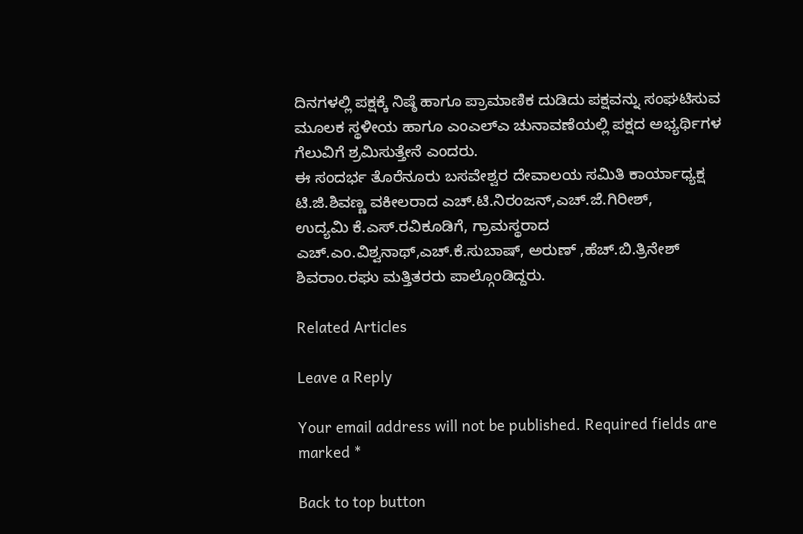ದಿನಗಳಲ್ಲಿ ಪಕ್ಷಕ್ಕೆ ನಿಷ್ಠೆ ಹಾಗೂ ಪ್ರಾಮಾಣಿಕ ದುಡಿದು ಪಕ್ಷವನ್ನು ಸಂಘಟಿಸುವ ಮೂಲಕ ಸ್ಥಳೀಯ ಹಾಗೂ ಎಂಎಲ್ಎ ಚುನಾವಣೆಯಲ್ಲಿ ಪಕ್ಷದ ಅಭ್ಯರ್ಥಿಗಳ ಗೆಲುವಿಗೆ ಶ್ರಮಿಸುತ್ತೇನೆ ಎಂದರು.
ಈ ಸಂದರ್ಭ ತೊರೆನೂರು ಬಸವೇಶ್ವರ ದೇವಾಲಯ ಸಮಿತಿ ಕಾರ್ಯಾಧ್ಯಕ್ಷ ಟಿ.ಜಿ.ಶಿವಣ್ಣ ವಕೀಲರಾದ ಎಚ್.ಟಿ.ನಿರಂಜನ್,ಎಚ್.ಜೆ.ಗಿರೀಶ್,
ಉದ್ಯಮಿ ಕೆ.ಎಸ್.ರವಿಕೂಡಿಗೆ, ಗ್ರಾಮಸ್ಥರಾದ
ಎಚ್.ಎಂ.ವಿಶ್ವನಾಥ್,ಎಚ್.ಕೆ.ಸುಬಾಷ್, ಅರುಣ್ ,ಹೆಚ್.ಬಿ.ತ್ರಿನೇಶ್ ಶಿವರಾಂ.ರಘು ಮತ್ತಿತರರು ಪಾಲ್ಗೊಂಡಿದ್ದರು.

Related Articles

Leave a Reply

Your email address will not be published. Required fields are marked *

Back to top button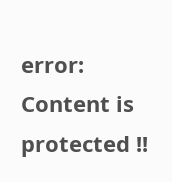error: Content is protected !!